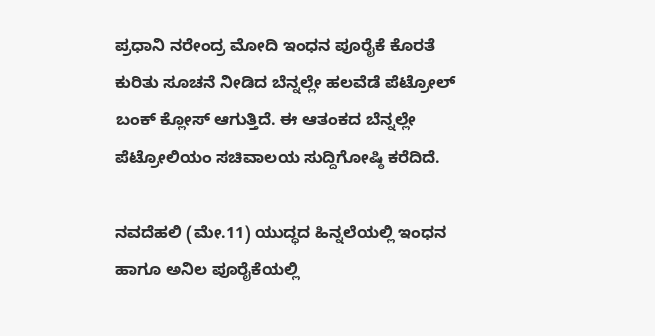ಪ್ರಧಾನಿ ನರೇಂದ್ರ ಮೋದಿ ಇಂಧನ ಪೂರೈಕೆ ಕೊರತೆ ಕುರಿತು ಸೂಚನೆ ನೀಡಿದ ಬೆನ್ನಲ್ಲೇ ಹಲವೆಡೆ ಪೆಟ್ರೋಲ್ ಬಂಕ್ ಕ್ಲೋಸ್ ಆಗುತ್ತಿದೆ. ಈ ಆತಂಕದ ಬೆನ್ನಲ್ಲೇ ಪೆಟ್ರೋಲಿಯಂ ಸಚಿವಾಲಯ ಸುದ್ದಿಗೋಷ್ಠಿ ಕರೆದಿದೆ.

ನವದೆಹಲಿ (ಮೇ.11) ಯುದ್ಧದ ಹಿನ್ನಲೆಯಲ್ಲಿ ಇಂಧನ ಹಾಗೂ ಅನಿಲ ಪೂರೈಕೆಯಲ್ಲಿ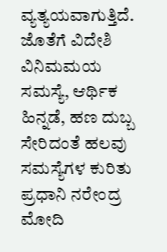ವ್ಯತ್ಯಯವಾಗುತ್ತಿದೆ. ಜೊತೆಗೆ ವಿದೇಶಿ ವಿನಿಮಮಯ ಸಮಸ್ಯೆ, ಆರ್ಥಿಕ ಹಿನ್ನಡೆ, ಹಣ ದುಬ್ಬ ಸೇರಿದಂತೆ ಹಲವು ಸಮಸ್ಯೆಗಳ ಕುರಿತು ಪ್ರಧಾನಿ ನರೇಂದ್ರ ಮೋದಿ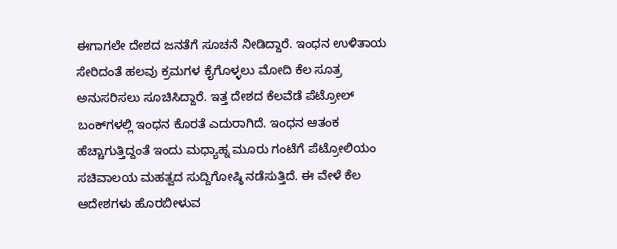ಈಗಾಗಲೇ ದೇಶದ ಜನತೆಗೆ ಸೂಚನೆ ನೀಡಿದ್ದಾರೆ. ಇಂಧನ ಉಳಿತಾಯ ಸೇರಿದಂತೆ ಹಲವು ಕ್ರಮಗಳ ಕೈಗೊಳ್ಳಲು ಮೋದಿ ಕೆಲ ಸೂತ್ರ ಅನುಸರಿಸಲು ಸೂಚಿಸಿದ್ದಾರೆ. ಇತ್ತ ದೇಶದ ಕೆಲವೆಡೆ ಪೆಟ್ರೋಲ್ ಬಂಕ್‌ಗಳಲ್ಲಿ ಇಂಧನ ಕೊರತೆ ಎದುರಾಗಿದೆ. ಇಂಧನ ಆತಂಕ ಹೆಚ್ಚಾಗುತ್ತಿದ್ದಂತೆ ಇಂದು ಮಧ್ಯಾಹ್ನ ಮೂರು ಗಂಟೆಗೆ ಪೆಟ್ರೋಲಿಯಂ ಸಚಿವಾಲಯ ಮಹತ್ವದ ಸುದ್ದಿಗೋಷ್ಠಿ ನಡೆಸುತ್ತಿದೆ. ಈ ವೇಳೆ ಕೆಲ ಆದೇಶಗಳು ಹೊರಬೀಳುವ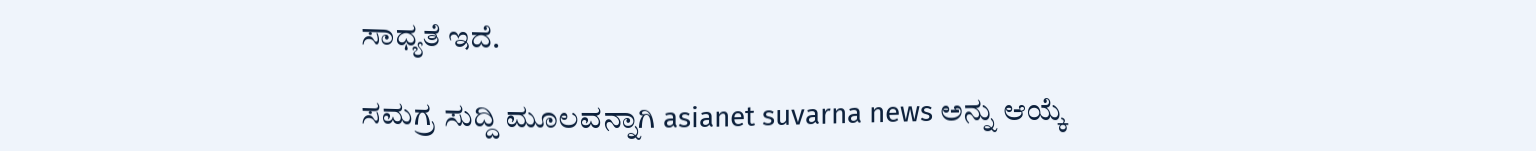ಸಾಧ್ಯತೆ ಇದೆ.

ಸಮಗ್ರ ಸುದ್ದಿ ಮೂಲವನ್ನಾಗಿ asianet suvarna news ಅನ್ನು ಆಯ್ಕೆ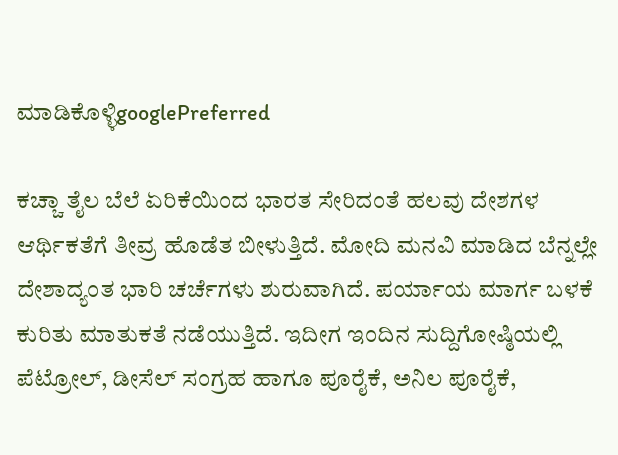ಮಾಡಿಕೊಳ್ಳಿgooglePreferred

ಕಚ್ಚಾ ತೈಲ ಬೆಲೆ ಏರಿಕೆಯಿಂದ ಭಾರತ ಸೇರಿದಂತೆ ಹಲವು ದೇಶಗಳ ಆರ್ಥಿಕತೆಗೆ ತೀವ್ರ ಹೊಡೆತ ಬೀಳುತ್ತಿದೆ. ಮೋದಿ ಮನವಿ ಮಾಡಿದ ಬೆನ್ನಲ್ಲೇ ದೇಶಾದ್ಯಂತ ಭಾರಿ ಚರ್ಚೆಗಳು ಶುರುವಾಗಿದೆ. ಪರ್ಯಾಯ ಮಾರ್ಗ ಬಳಕೆ ಕುರಿತು ಮಾತುಕತೆ ನಡೆಯುತ್ತಿದೆ. ಇದೀಗ ಇಂದಿನ ಸುದ್ದಿಗೋಷ್ಠಿಯಲ್ಲಿ ಪೆಟ್ರೋಲ್, ಡೀಸೆಲ್ ಸಂಗ್ರಹ ಹಾಗೂ ಪೂರೈಕೆ, ಅನಿಲ ಪೂರೈಕೆ,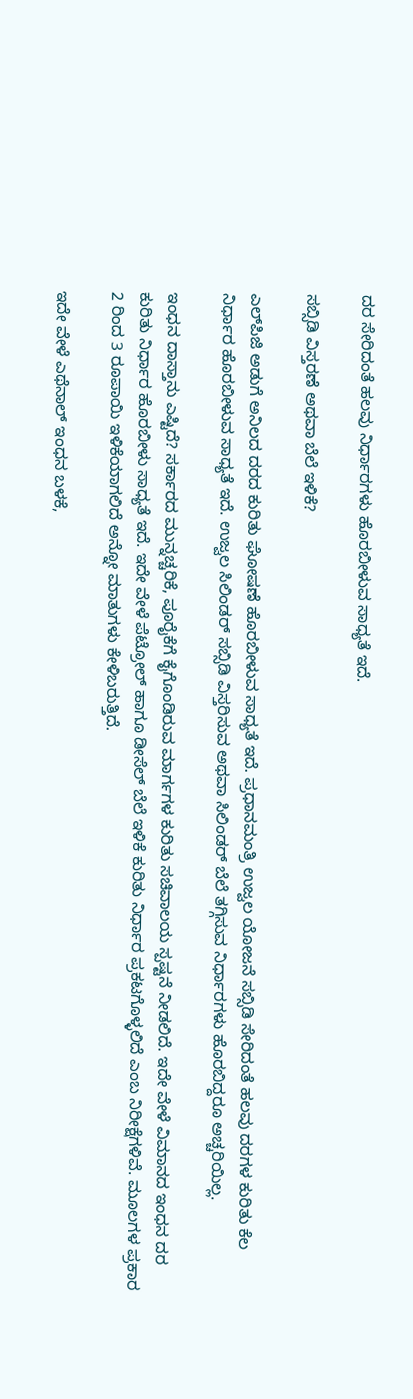ದರ ಸೇರಿದಂತೆ ಹಲವು ನಿರ್ಧಾರಗಳು ಹೊರಬೀಳುವ ಸಾಧ್ಯತೆ ಇದೆ.

ಸಬ್ಸಿಡಿ ವಿಸ್ತರಣೆ ಅಥವಾ ಬೆಲೆ ಇಳಿಕೆ?

ಎಲ್‌ಪಿಜಿ ಅಡುಗೆ ಅನಿಲದ ದರದ ಕುರಿತು ಘೋಷಣೆ ಹೊರಬೀಳುವ ಸಾಧ್ಯತೆ ಇದೆ. ಪ್ರಧಾನಮಂತ್ರಿ ಉಜ್ವಲ ಯೋಜನೆ ಸಬ್ಸಿಡಿ ಸೇರಿದಂತೆ ಹಲವು ದರಗಳ ಕುರಿತು ಕೆಲ ನಿರ್ಧಾರ ಹೊರಬೀಳುವ ಸಾಧ್ಯತೆ ಇದೆ. ಉಜ್ವಲ ಸಿಲಿಂಡರ್ ಸಬ್ಸಿಡಿ ವಿಸ್ತರಿಸುವ ಅಥವಾ ಸಿಲಿಂಡರ್ ಬೆಲೆ ತಗ್ಗಿಸುವ ನಿರ್ಧಾರಗಳು ಹೊರಬಿದ್ದರೂ ಅಚ್ಚರಿಯಿಲ್ಲ.

ಇಂಧನ ದಾಸ್ತಾನು ಎಷ್ಟಿದೆ? ಸರ್ಕಾರದ ಮುನ್ನಚ್ಚರಿಕೆ, ಪೂರೈಕೆಗೆ ಕೈಗೊಂಡಿರುವ ಮಾರ್ಗಗಳ ಕುರಿತು ಸಚಿವಾಲಯ ಸ್ಪಷ್ಟನೆ ನೀಡಲಿದೆ. ಇದೇ ವೇಳೆ ವಿಮಾನದ ಇಂಧನ ದರ ಕುರಿತು ನಿರ್ಧಾರ ಹೊರಬೀಳು ಸಾಧ್ಯತೆ ಇದೆ. ಇದೇ ವೇಳೆ ಪೆಟ್ರೋಲ್ ಹಾಗೂ ಡೀಸೆಲ್ ಬೆಲೆ ಇಳಿಕೆ ಕುರಿತು ನಿರ್ಧಾರ ಪ್ರಕಟಗೊಳ್ಳಲಿದೆ ಎಂಬ ನಿರೀಕ್ಷೆಗಳಿವೆ. ಮೂಲಗಳ ಪ್ರಕಾರ 2 ರಿಂದ 3 ರೂಪಾಯಿ ಇಳಿಕೆಯಾಗಲಿದೆ ಅನ್ನೋ ಮಾತುಗಳು ಕೇಳಿಬರುತ್ತಿದೆ.

ಇದೇ ವೇಳೆ ಎಥೆನಾಲ್ ಇಂಧನ ಬಳಕೆ,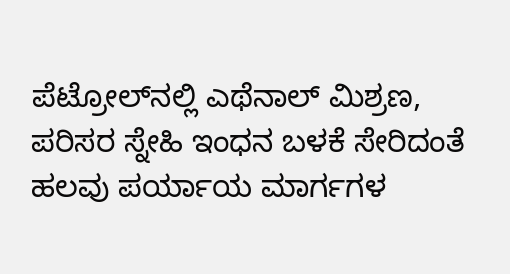ಪೆಟ್ರೋಲ್‌ನಲ್ಲಿ ಎಥೆನಾಲ್ ಮಿಶ್ರಣ, ಪರಿಸರ ಸ್ನೇಹಿ ಇಂಧನ ಬಳಕೆ ಸೇರಿದಂತೆ ಹಲವು ಪರ್ಯಾಯ ಮಾರ್ಗಗಳ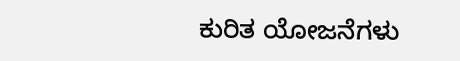ಕುರಿತ ಯೋಜನೆಗಳು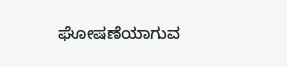ಘೋಷಣೆಯಾಗುವ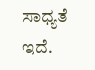ಸಾಧ್ಯತೆ ಇದೆ.